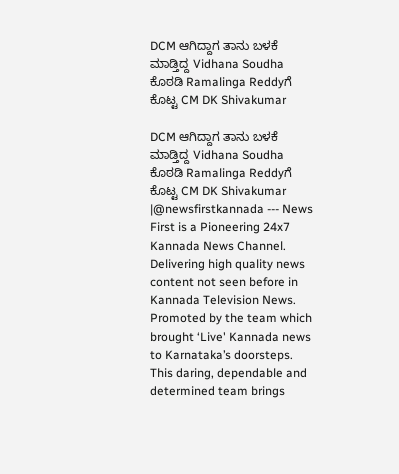DCM ಆಗಿದ್ದಾಗ ತಾನು ಬಳಕೆ ಮಾಡ್ತಿದ್ದ Vidhana Soudha ಕೊಠಡಿ Ramalinga Reddyಗೆ ಕೊಟ್ಟ CM DK Shivakumar

DCM ಆಗಿದ್ದಾಗ ತಾನು ಬಳಕೆ ಮಾಡ್ತಿದ್ದ Vidhana Soudha ಕೊಠಡಿ Ramalinga Reddyಗೆ ಕೊಟ್ಟ CM DK Shivakumar |@newsfirstkannada --- News First is a Pioneering 24x7 Kannada News Channel. Delivering high quality news content not seen before in Kannada Television News. Promoted by the team which brought ‘Live' Kannada news to Karnataka’s doorsteps. This daring, dependable and determined team brings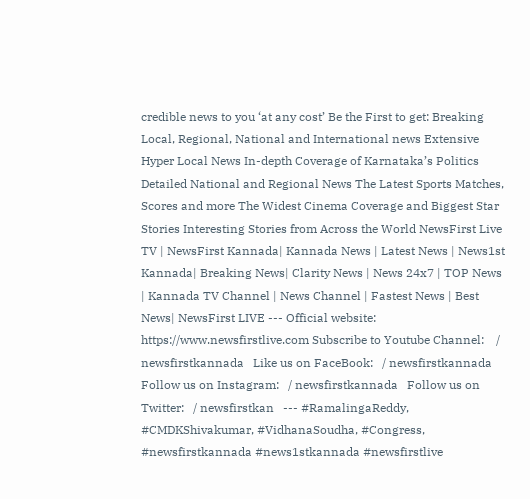credible news to you ‘at any cost’ Be the First to get: Breaking Local, Regional, National and International news Extensive Hyper Local News In-depth Coverage of Karnataka’s Politics Detailed National and Regional News The Latest Sports Matches, Scores and more The Widest Cinema Coverage and Biggest Star Stories Interesting Stories from Across the World NewsFirst Live TV | NewsFirst Kannada| Kannada News | Latest News | News1st Kannada| Breaking News| Clarity News | News 24x7 | TOP News | Kannada TV Channel | News Channel | Fastest News | Best News| NewsFirst LIVE --- Official website: https://www.newsfirstlive.com Subscribe to Youtube Channel:    / newsfirstkannada   Like us on FaceBook:   / newsfirstkannada   Follow us on Instagram:   / newsfirstkannada   Follow us on Twitter:   / newsfirstkan   --- #RamalingaReddy, #CMDKShivakumar, #VidhanaSoudha, #Congress, #newsfirstkannada #news1stkannada #newsfirstlive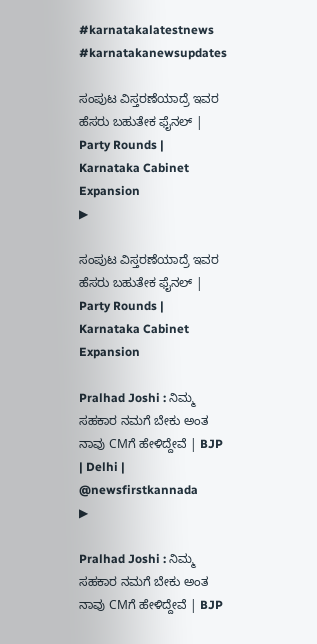#karnatakalatestnews #karnatakanewsupdates

ಸಂಪುಟ ವಿಸ್ತರಣೆಯಾದ್ರೆ ಇವರ ಹೆಸರು ಬಹುತೇಕ ಫೈನಲ್ | Party Rounds | Karnataka Cabinet Expansion
▶

ಸಂಪುಟ ವಿಸ್ತರಣೆಯಾದ್ರೆ ಇವರ ಹೆಸರು ಬಹುತೇಕ ಫೈನಲ್ | Party Rounds | Karnataka Cabinet Expansion

Pralhad Joshi : ನಿಮ್ಮ ಸಹಕಾರ ನಮಗೆ ಬೇಕು ಅಂತ ನಾವು CMಗೆ ಹೇಳಿದ್ದೇವೆ | BJP | Delhi | @newsfirstkannada
▶

Pralhad Joshi : ನಿಮ್ಮ ಸಹಕಾರ ನಮಗೆ ಬೇಕು ಅಂತ ನಾವು CMಗೆ ಹೇಳಿದ್ದೇವೆ | BJP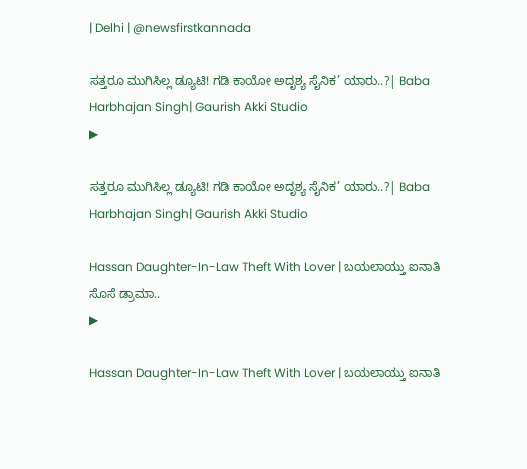| Delhi | @newsfirstkannada

ಸತ್ತರೂ ಮುಗಿಸಿಲ್ಲ ಡ್ಯೂಟಿ! ಗಡಿ ಕಾಯೋ ಅದೃಶ್ಯ ಸೈನಿಕ’ ಯಾರು..?| Baba Harbhajan Singh| Gaurish Akki Studio
▶

ಸತ್ತರೂ ಮುಗಿಸಿಲ್ಲ ಡ್ಯೂಟಿ! ಗಡಿ ಕಾಯೋ ಅದೃಶ್ಯ ಸೈನಿಕ’ ಯಾರು..?| Baba Harbhajan Singh| Gaurish Akki Studio

Hassan Daughter-In-Law Theft With Lover | ಬಯಲಾಯ್ತು ಐನಾತಿ ಸೊಸೆ ಡ್ರಾಮಾ..
▶

Hassan Daughter-In-Law Theft With Lover | ಬಯಲಾಯ್ತು ಐನಾತಿ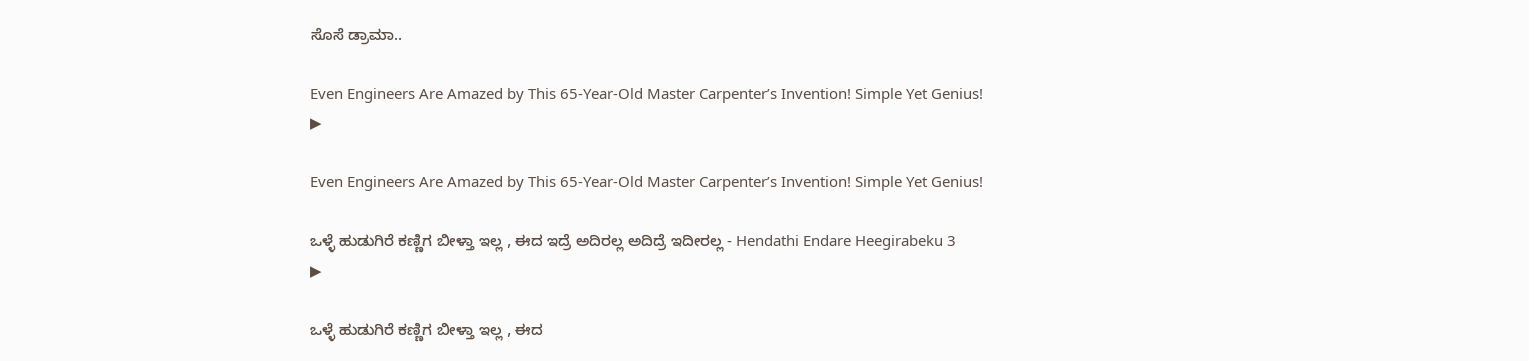ಸೊಸೆ ಡ್ರಾಮಾ..

Even Engineers Are Amazed by This 65-Year-Old Master Carpenter’s Invention! Simple Yet Genius!
▶

Even Engineers Are Amazed by This 65-Year-Old Master Carpenter’s Invention! Simple Yet Genius!

ಒಳ್ಳೆ ಹುಡುಗಿರೆ ಕಣ್ಣಿಗ ಬೀಳ್ತಾ ಇಲ್ಲ , ಈದ ಇದ್ರೆ ಅದಿರಲ್ಲ ಅದಿದ್ರೆ ಇದೀರಲ್ಲ - Hendathi Endare Heegirabeku 3
▶

ಒಳ್ಳೆ ಹುಡುಗಿರೆ ಕಣ್ಣಿಗ ಬೀಳ್ತಾ ಇಲ್ಲ , ಈದ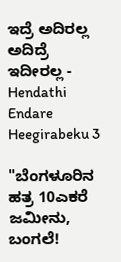ಇದ್ರೆ ಅದಿರಲ್ಲ ಅದಿದ್ರೆ ಇದೀರಲ್ಲ - Hendathi Endare Heegirabeku 3

"ಬೆಂಗಳೂರಿನ ಹತ್ರ 10ಎಕರೆ ಜಮೀನು, ಬಂಗಲೆ!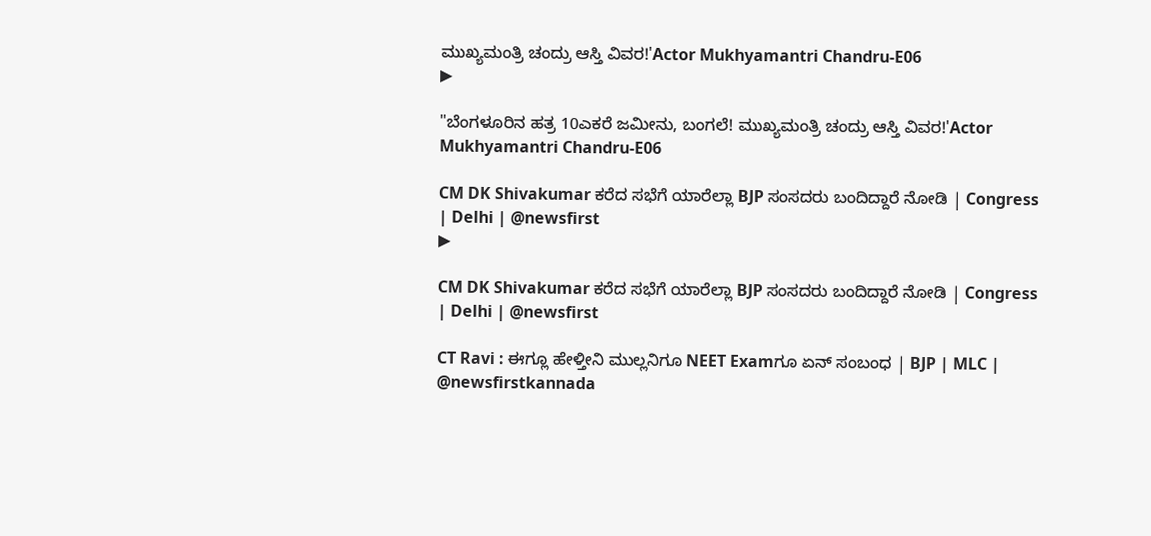ಮುಖ್ಯಮಂತ್ರಿ ಚಂದ್ರು ಆಸ್ತಿ ವಿವರ!'Actor Mukhyamantri Chandru-E06
▶

"ಬೆಂಗಳೂರಿನ ಹತ್ರ 10ಎಕರೆ ಜಮೀನು, ಬಂಗಲೆ! ಮುಖ್ಯಮಂತ್ರಿ ಚಂದ್ರು ಆಸ್ತಿ ವಿವರ!'Actor Mukhyamantri Chandru-E06

CM DK Shivakumar ಕರೆದ ಸಭೆಗೆ ಯಾರೆಲ್ಲಾ BJP ಸಂಸದರು ಬಂದಿದ್ದಾರೆ ನೋಡಿ | Congress | Delhi | @newsfirst
▶

CM DK Shivakumar ಕರೆದ ಸಭೆಗೆ ಯಾರೆಲ್ಲಾ BJP ಸಂಸದರು ಬಂದಿದ್ದಾರೆ ನೋಡಿ | Congress | Delhi | @newsfirst

CT Ravi : ಈಗ್ಲೂ ಹೇಳ್ತೀನಿ ಮುಲ್ಲನಿಗೂ NEET Examಗೂ ಏನ್ ಸಂಬಂಧ | BJP | MLC | @newsfirstkannada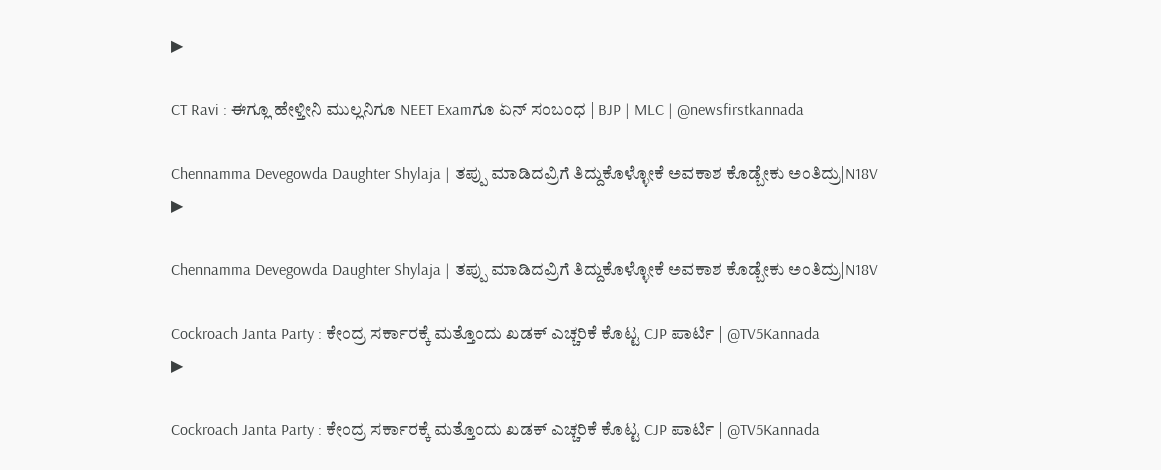▶

CT Ravi : ಈಗ್ಲೂ ಹೇಳ್ತೀನಿ ಮುಲ್ಲನಿಗೂ NEET Examಗೂ ಏನ್ ಸಂಬಂಧ | BJP | MLC | @newsfirstkannada

Chennamma Devegowda Daughter Shylaja | ತಪ್ಪು ಮಾಡಿದವ್ರಿಗೆ ತಿದ್ದುಕೊಳ್ಳೋಕೆ ಅವಕಾಶ ಕೊಡ್ಬೇಕು ಅಂತಿದ್ರು|N18V
▶

Chennamma Devegowda Daughter Shylaja | ತಪ್ಪು ಮಾಡಿದವ್ರಿಗೆ ತಿದ್ದುಕೊಳ್ಳೋಕೆ ಅವಕಾಶ ಕೊಡ್ಬೇಕು ಅಂತಿದ್ರು|N18V

Cockroach Janta Party : ಕೇಂದ್ರ ಸರ್ಕಾರಕ್ಕೆ ಮತ್ತೊಂದು ಖಡಕ್ ಎಚ್ಚರಿಕೆ ಕೊಟ್ಟ CJP ಪಾರ್ಟಿ | @TV5Kannada
▶

Cockroach Janta Party : ಕೇಂದ್ರ ಸರ್ಕಾರಕ್ಕೆ ಮತ್ತೊಂದು ಖಡಕ್ ಎಚ್ಚರಿಕೆ ಕೊಟ್ಟ CJP ಪಾರ್ಟಿ | @TV5Kannada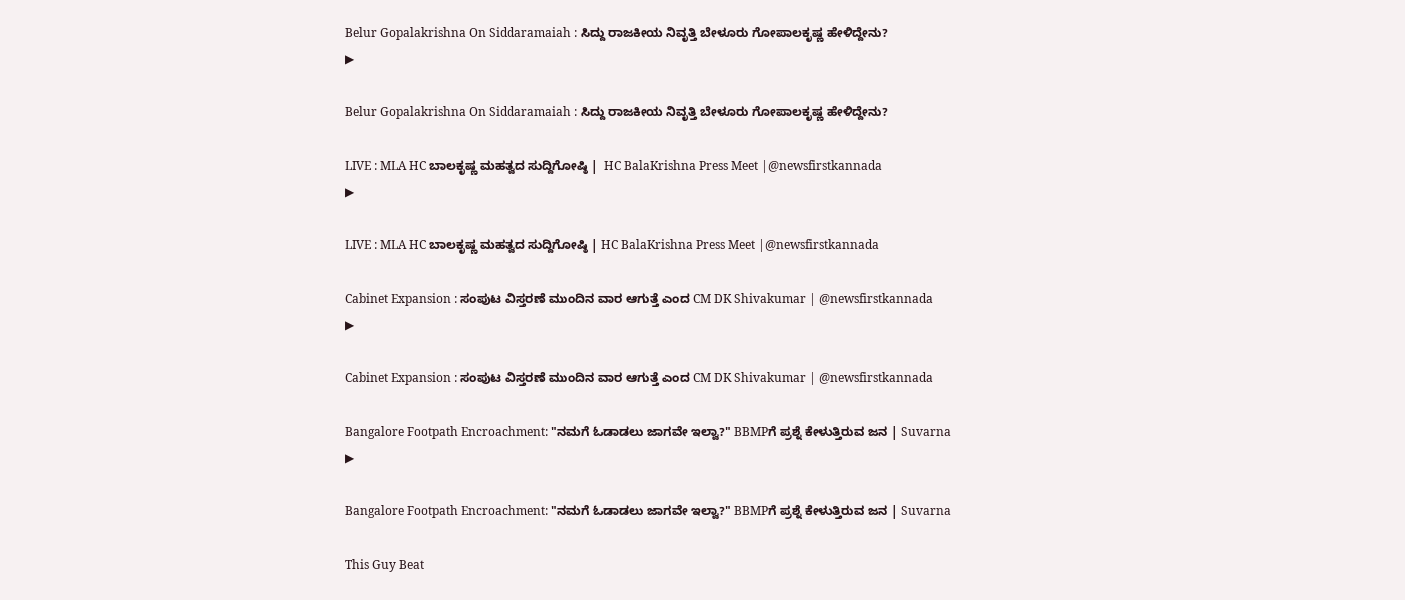Belur Gopalakrishna On Siddaramaiah : ಸಿದ್ದು ರಾಜಕೀಯ ನಿವೃತ್ತಿ ಬೇಳೂರು ಗೋಪಾಲಕೃಷ್ಣ ಹೇಳಿದ್ದೇನು?
▶

Belur Gopalakrishna On Siddaramaiah : ಸಿದ್ದು ರಾಜಕೀಯ ನಿವೃತ್ತಿ ಬೇಳೂರು ಗೋಪಾಲಕೃಷ್ಣ ಹೇಳಿದ್ದೇನು?

LIVE : MLA HC ಬಾಲಕೃಷ್ಣ ಮಹತ್ವದ ಸುದ್ದಿಗೋಷ್ಠಿ |  HC BalaKrishna Press Meet |@newsfirstkannada
▶

LIVE : MLA HC ಬಾಲಕೃಷ್ಣ ಮಹತ್ವದ ಸುದ್ದಿಗೋಷ್ಠಿ | HC BalaKrishna Press Meet |@newsfirstkannada

Cabinet Expansion : ಸಂಪುಟ ವಿಸ್ತರಣೆ ಮುಂದಿನ ವಾರ ಆಗುತ್ತೆ ಎಂದ CM DK Shivakumar | @newsfirstkannada
▶

Cabinet Expansion : ಸಂಪುಟ ವಿಸ್ತರಣೆ ಮುಂದಿನ ವಾರ ಆಗುತ್ತೆ ಎಂದ CM DK Shivakumar | @newsfirstkannada

Bangalore Footpath Encroachment: "ನಮಗೆ ಓಡಾಡಲು ಜಾಗವೇ ಇಲ್ವಾ?" BBMPಗೆ ಪ್ರಶ್ನೆ ಕೇಳುತ್ತಿರುವ ಜನ | Suvarna
▶

Bangalore Footpath Encroachment: "ನಮಗೆ ಓಡಾಡಲು ಜಾಗವೇ ಇಲ್ವಾ?" BBMPಗೆ ಪ್ರಶ್ನೆ ಕೇಳುತ್ತಿರುವ ಜನ | Suvarna

This Guy Beat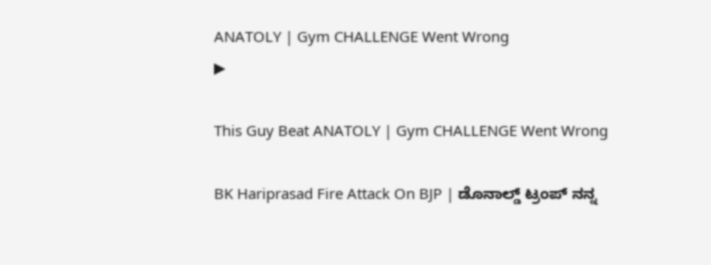ANATOLY | Gym CHALLENGE Went Wrong
▶

This Guy Beat ANATOLY | Gym CHALLENGE Went Wrong

BK Hariprasad Fire Attack On BJP | ಡೊನಾಲ್ಡ್ ಟ್ರಂಪ್ ನನ್ನ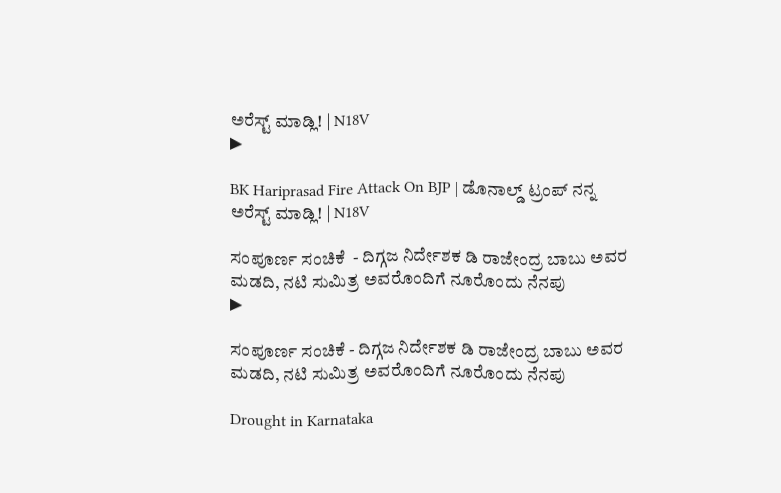ಅರೆಸ್ಟ್ ಮಾಡ್ಲಿ! | N18V
▶

BK Hariprasad Fire Attack On BJP | ಡೊನಾಲ್ಡ್ ಟ್ರಂಪ್ ನನ್ನ ಅರೆಸ್ಟ್ ಮಾಡ್ಲಿ! | N18V

ಸಂಪೂರ್ಣ ಸಂಚಿಕೆ  - ದಿಗ್ಗಜ ನಿರ್ದೇಶಕ ಡಿ ರಾಜೇಂದ್ರ ಬಾಬು ಅವರ ಮಡದಿ, ನಟಿ ಸುಮಿತ್ರ ಅವರೊಂದಿಗೆ ನೂರೊಂದು ನೆನಪು
▶

ಸಂಪೂರ್ಣ ಸಂಚಿಕೆ - ದಿಗ್ಗಜ ನಿರ್ದೇಶಕ ಡಿ ರಾಜೇಂದ್ರ ಬಾಬು ಅವರ ಮಡದಿ, ನಟಿ ಸುಮಿತ್ರ ಅವರೊಂದಿಗೆ ನೂರೊಂದು ನೆನಪು

Drought in Karnataka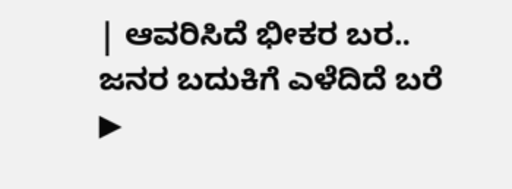| ಆವರಿಸಿದೆ ಭೀಕರ ಬರ.. ಜನರ ಬದುಕಿಗೆ ಎಳೆದಿದೆ ಬರೆ
▶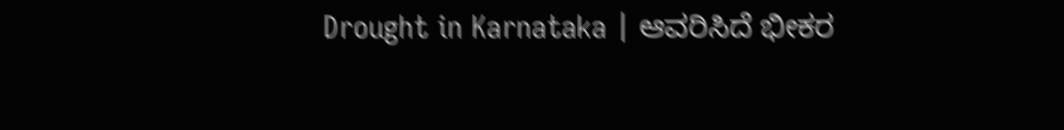Drought in Karnataka | ಆವರಿಸಿದೆ ಭೀಕರ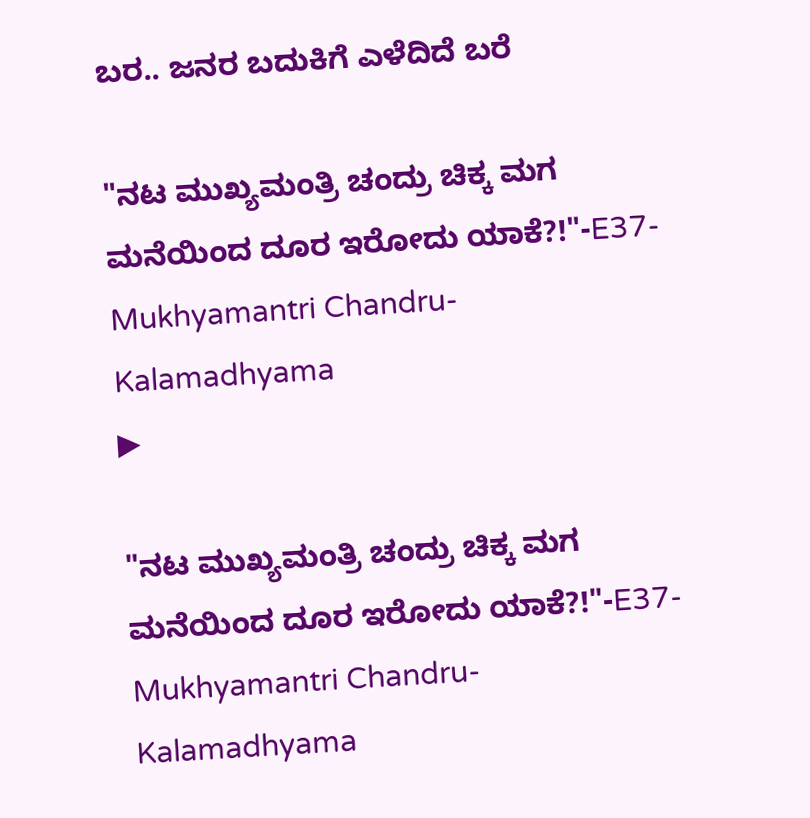ಬರ.. ಜನರ ಬದುಕಿಗೆ ಎಳೆದಿದೆ ಬರೆ

"ನಟ ಮುಖ್ಯಮಂತ್ರಿ ಚಂದ್ರು ಚಿಕ್ಕ ಮಗ ಮನೆಯಿಂದ ದೂರ ಇರೋದು ಯಾಕೆ?!"-E37-Mukhyamantri Chandru-Kalamadhyama
▶

"ನಟ ಮುಖ್ಯಮಂತ್ರಿ ಚಂದ್ರು ಚಿಕ್ಕ ಮಗ ಮನೆಯಿಂದ ದೂರ ಇರೋದು ಯಾಕೆ?!"-E37-Mukhyamantri Chandru-Kalamadhyama